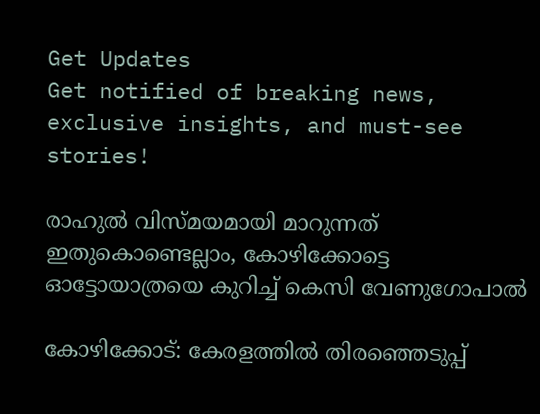Get Updates
Get notified of breaking news, exclusive insights, and must-see stories!

രാഹുൽ വിസ്മയമായി മാറുന്നത് ഇതുകൊണ്ടെല്ലാം, കോഴിക്കോട്ടെ ഓട്ടോയാത്രയെ കുറിച്ച് കെസി വേണുഗോപാൽ

കോഴിക്കോട്: കേരളത്തില്‍ തിരഞ്ഞെടുപ്പ്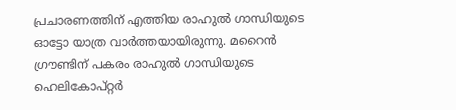പ്രചാരണത്തിന് എത്തിയ രാഹുല്‍ ഗാന്ധിയുടെ ഓട്ടോ യാത്ര വാര്‍ത്തയായിരുന്നു. മറൈന്‍ ഗ്രൗണ്ടിന് പകരം രാഹുല്‍ ഗാന്ധിയുടെ ഹെലികോപ്റ്റര്‍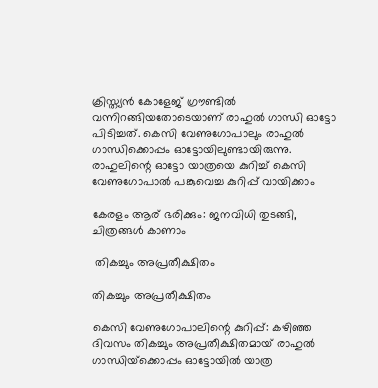ക്രിസ്ത്യന്‍ കോളേജ് ഗ്രൗണ്ടില്‍ വന്നിറങ്ങിയതോടെയാണ് രാഹുല്‍ ഗാന്ധി ഓട്ടോ പിടിച്ചത്. കെസി വേണുഗോപാലും രാഹുൽ ഗാന്ധിക്കൊപ്പം ഓട്ടോയിലുണ്ടായിരുന്നു. രാഹുലിന്റെ ഓട്ടോ യാത്രയെ കുറിച്ച് കെസി വേണുഗോപാൽ പങ്കുവെച്ച കുറിപ്പ് വായിക്കാം

കേരളം ആര് ഭരിക്കും: ജനവിധി തുടങ്ങി, ചിത്രങ്ങള്‍ കാണാം

 തികച്ചും അപ്രതീക്ഷിതം

തികച്ചും അപ്രതീക്ഷിതം

കെസി വേണുഗോപാലിന്റെ കുറിപ്പ്: കഴിഞ്ഞ ദിവസം തികച്ചും അപ്രതീക്ഷിതമായ് രാഹുല്‍ ഗാന്ധിയ്‌ക്കൊപ്പം ഓട്ടോയില്‍ യാത്ര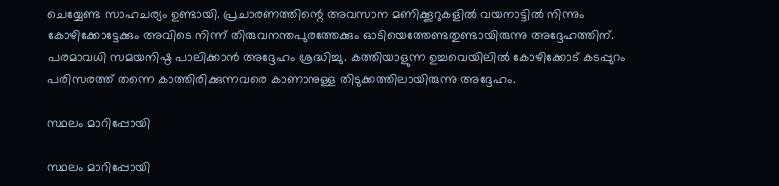ചെയ്യേണ്ട സാഹചര്യം ഉണ്ടായി. പ്രചാരണത്തിന്റെ അവസാന മണിക്കൂറുകളില്‍ വയനാട്ടില്‍ നിന്നും കോഴിക്കോട്ടേക്കും അവിടെ നിന്ന് തിരുവനന്തപുരത്തേക്കും ഓടിയെത്തേണ്ടതുണ്ടായിരുന്നു അദ്ദേഹത്തിന്. പരമാവധി സമയനിഷ്ഠ പാലിക്കാന്‍ അദ്ദേഹം ശ്രദ്ധിച്ചു. കത്തിയാളുന്ന ഉച്ചവെയിലില്‍ കോഴിക്കോട് കടപ്പുറം പരിസരത്ത് തന്നെ കാത്തിരിക്കുന്നവരെ കാണാനുള്ള തിടുക്കത്തിലായിരുന്നു അദ്ദേഹം.

സ്ഥലം മാറിപ്പോയി

സ്ഥലം മാറിപ്പോയി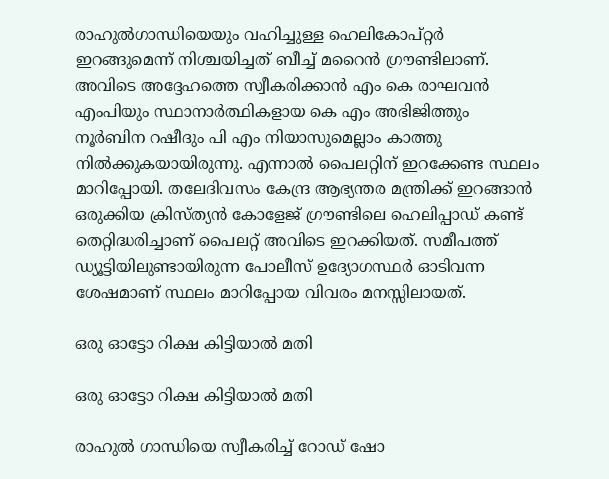രാഹുല്‍ഗാന്ധിയെയും വഹിച്ചുള്ള ഹെലികോപ്റ്റര്‍ ഇറങ്ങുമെന്ന് നിശ്ചയിച്ചത് ബീച്ച് മറൈന്‍ ഗ്രൗണ്ടിലാണ്. അവിടെ അദ്ദേഹത്തെ സ്വീകരിക്കാന്‍ എം കെ രാഘവന്‍ എംപിയും സ്ഥാനാര്‍ത്ഥികളായ കെ എം അഭിജിത്തും നൂര്‍ബിന റഷീദും പി എം നിയാസുമെല്ലാം കാത്തു നില്‍ക്കുകയായിരുന്നു. എന്നാല്‍ പൈലറ്റിന് ഇറക്കേണ്ട സ്ഥലം മാറിപ്പോയി. തലേദിവസം കേന്ദ്ര ആഭ്യന്തര മന്ത്രിക്ക് ഇറങ്ങാന്‍ ഒരുക്കിയ ക്രിസ്ത്യന്‍ കോളേജ് ഗ്രൗണ്ടിലെ ഹെലിപ്പാഡ് കണ്ട് തെറ്റിദ്ധരിച്ചാണ് പൈലറ്റ് അവിടെ ഇറക്കിയത്. സമീപത്ത് ഡ്യൂട്ടിയിലുണ്ടായിരുന്ന പോലീസ് ഉദ്യോഗസ്ഥര്‍ ഓടിവന്ന ശേഷമാണ് സ്ഥലം മാറിപ്പോയ വിവരം മനസ്സിലായത്.

ഒരു ഓട്ടോ റിക്ഷ കിട്ടിയാൽ മതി

ഒരു ഓട്ടോ റിക്ഷ കിട്ടിയാൽ മതി

രാഹുല്‍ ഗാന്ധിയെ സ്വീകരിച്ച് റോഡ് ഷോ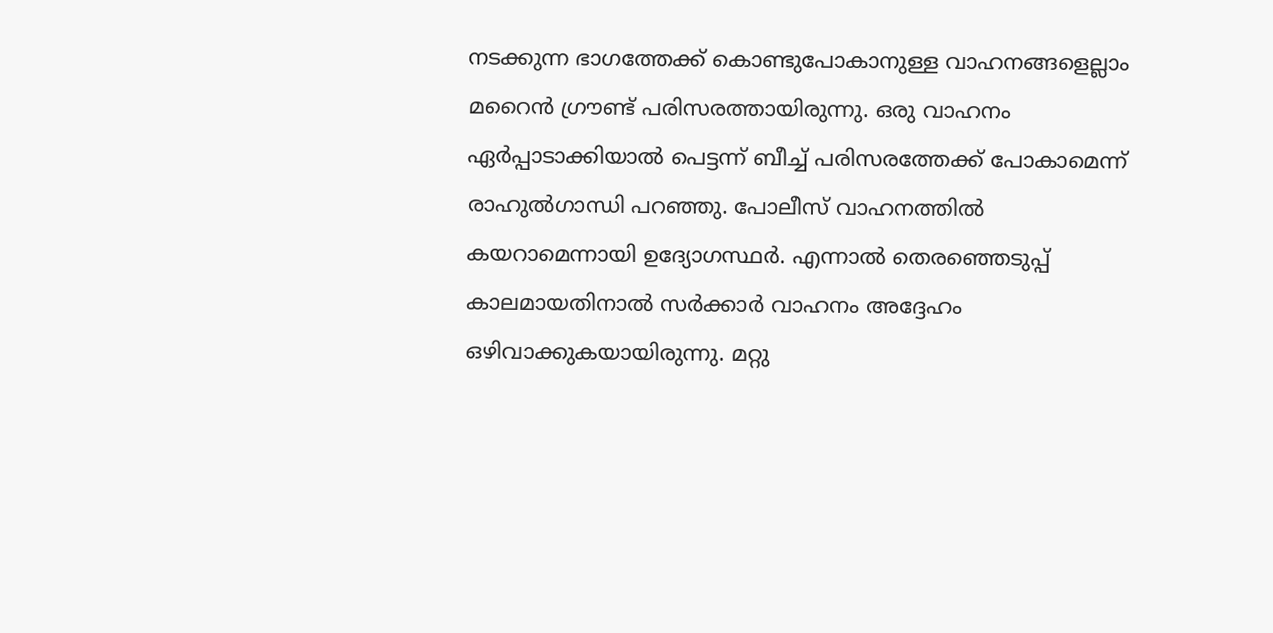നടക്കുന്ന ഭാഗത്തേക്ക് കൊണ്ടുപോകാനുള്ള വാഹനങ്ങളെല്ലാം മറൈന്‍ ഗ്രൗണ്ട് പരിസരത്തായിരുന്നു. ഒരു വാഹനം ഏര്‍പ്പാടാക്കിയാല്‍ പെട്ടന്ന് ബീച്ച് പരിസരത്തേക്ക് പോകാമെന്ന് രാഹുല്‍ഗാന്ധി പറഞ്ഞു. പോലീസ് വാഹനത്തില്‍ കയറാമെന്നായി ഉദ്യോഗസ്ഥര്‍. എന്നാല്‍ തെരഞ്ഞെടുപ്പ് കാലമായതിനാല്‍ സര്‍ക്കാര്‍ വാഹനം അദ്ദേഹം ഒഴിവാക്കുകയായിരുന്നു. മറ്റു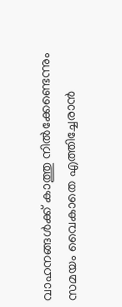വാഹനങ്ങൾക്ക് കാത്തു നിൽക്കേണ്ടെന്നും സമയം വൈകാതെ എത്തിച്ചേരാൻ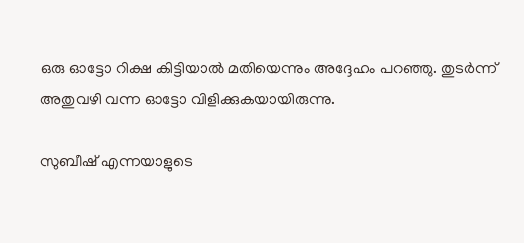ഒരു ഓട്ടോ റിക്ഷ കിട്ടിയാൽ മതിയെന്നും അദ്ദേഹം പറഞ്ഞു. തുടർന്ന് അതുവഴി വന്ന ഓട്ടോ വിളിക്കുകയായിരുന്നു.

സുബീഷ് എന്നയാളുടെ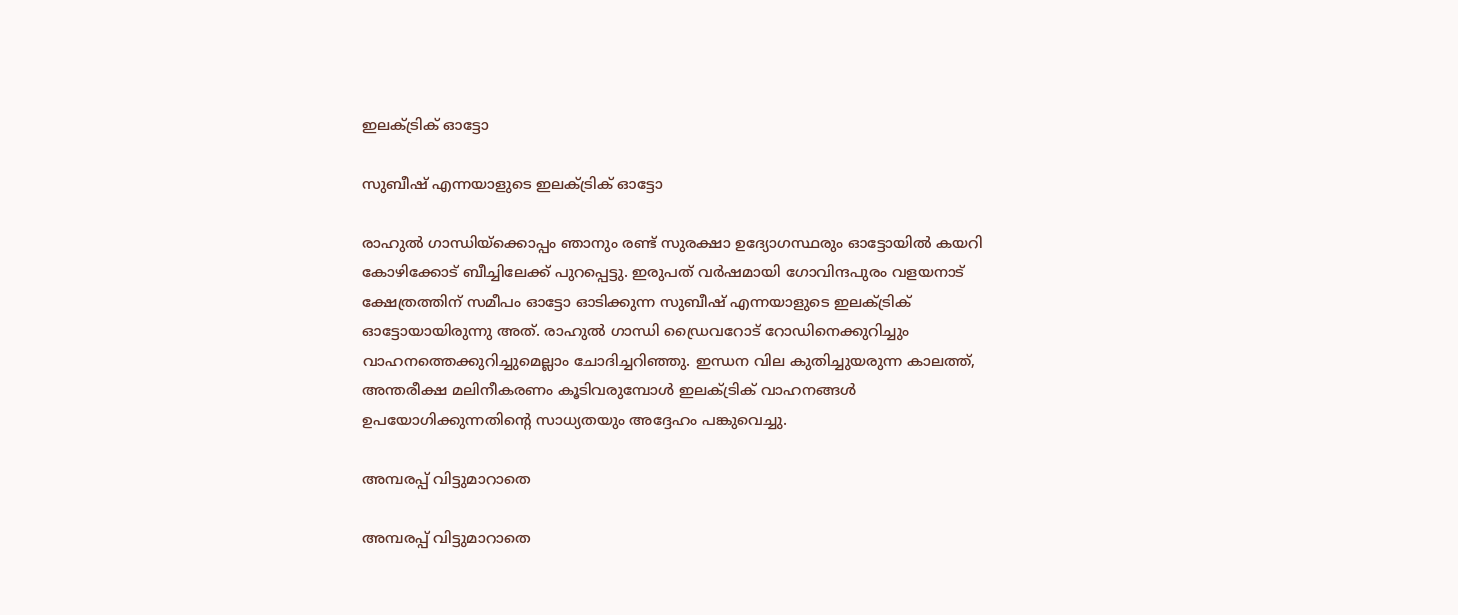ഇലക്ട്രിക് ഓട്ടോ

സുബീഷ് എന്നയാളുടെ ഇലക്ട്രിക് ഓട്ടോ

രാഹുല്‍ ഗാന്ധിയ്‌ക്കൊപ്പം ഞാനും രണ്ട് സുരക്ഷാ ഉദ്യോഗസ്ഥരും ഓട്ടോയില്‍ കയറി കോഴിക്കോട് ബീച്ചിലേക്ക് പുറപ്പെട്ടു. ഇരുപത് വര്‍ഷമായി ഗോവിന്ദപുരം വളയനാട് ക്ഷേത്രത്തിന് സമീപം ഓട്ടോ ഓടിക്കുന്ന സുബീഷ് എന്നയാളുടെ ഇലക്ട്രിക് ഓട്ടോയായിരുന്നു അത്. രാഹുല്‍ ഗാന്ധി ഡ്രൈവറോട് റോഡിനെക്കുറിച്ചും വാഹനത്തെക്കുറിച്ചുമെല്ലാം ചോദിച്ചറിഞ്ഞു. ഇന്ധന വില കുതിച്ചുയരുന്ന കാലത്ത്, അന്തരീക്ഷ മലിനീകരണം കൂടിവരുമ്പോള്‍ ഇലക്ട്രിക് വാഹനങ്ങള്‍ ഉപയോഗിക്കുന്നതിന്റെ സാധ്യതയും അദ്ദേഹം പങ്കുവെച്ചു.

അമ്പരപ്പ് വിട്ടുമാറാതെ

അമ്പരപ്പ് വിട്ടുമാറാതെ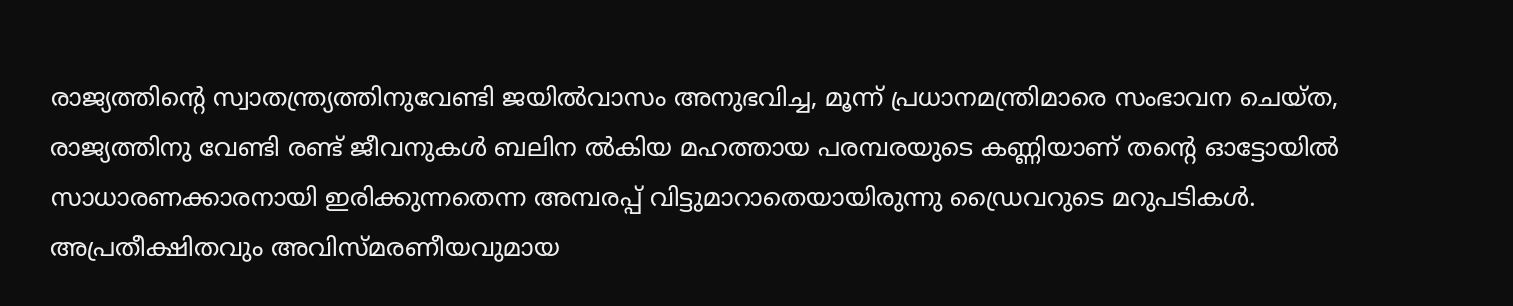രാജ്യത്തിന്റെ സ്വാതന്ത്ര്യത്തിനുവേണ്ടി ജയില്‍വാസം അനുഭവിച്ച, മൂന്ന് പ്രധാനമന്ത്രിമാരെ സംഭാവന ചെയ്ത, രാജ്യത്തിനു വേണ്ടി രണ്ട് ജീവനുകള്‍ ബലിന ല്‍കിയ മഹത്തായ പരമ്പരയുടെ കണ്ണിയാണ് തന്റെ ഓട്ടോയില്‍ സാധാരണക്കാരനായി ഇരിക്കുന്നതെന്ന അമ്പരപ്പ് വിട്ടുമാറാതെയായിരുന്നു ഡ്രൈവറുടെ മറുപടികള്‍. അപ്രതീക്ഷിതവും അവിസ്മരണീയവുമായ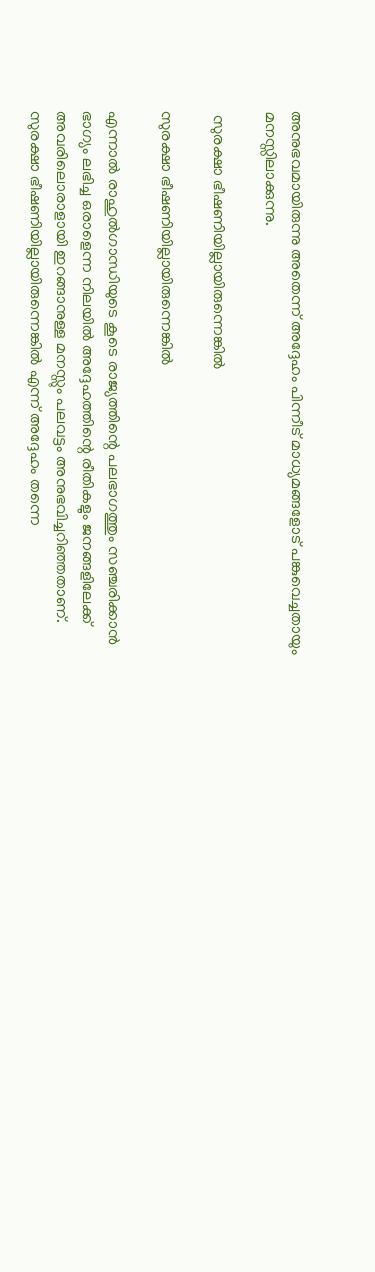അനുഭവമായിരുന്നു അതെന്ന് അദ്ദേഹം പിന്നീട് മാധ്യമങ്ങളോട് പങ്കുവെച്ചതായും മനസ്സിലാക്കുന്നു.

 സുരക്ഷാ ഭീഷണിയില്ലായിരുന്നെങ്കില്‍

സുരക്ഷാ ഭീഷണിയില്ലായിരുന്നെങ്കില്‍

എന്നാല്‍ രാഹുല്‍ഗാന്ധിയുടെ കൂടെ രാജ്യത്തിന്റെ പലഭാഗത്തും സഞ്ചരിക്കാന്‍ ഭാഗ്യം ലഭിച്ച ഒരാളെന്ന നിലയില്‍ അദ്ദേഹത്തിന്റെ രീതികളും ജനങ്ങളിലേക്ക് അവരിലൊരാളായി ഇറങ്ങാനുള്ള മനസ്സും പലവട്ടം അനുഭവിച്ചറിഞ്ഞതാണ്. സുരക്ഷാ ഭീഷണിയില്ലായിരുന്നെങ്കില്‍ എന്ന് അദ്ദേഹം തന്നെ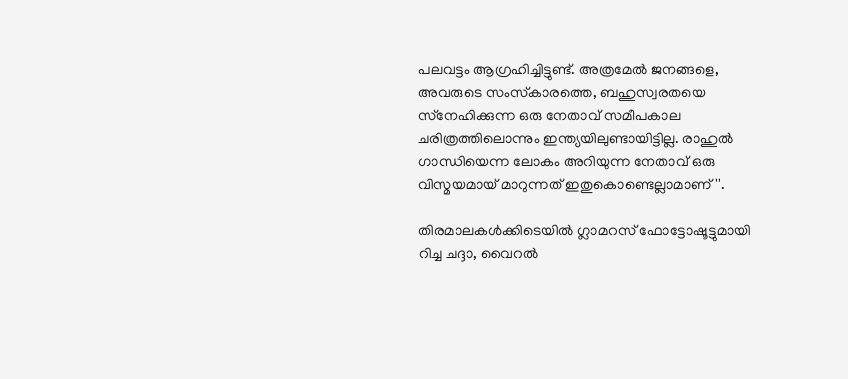പലവട്ടം ആഗ്രഹിച്ചിട്ടുണ്ട്. അത്രമേല്‍ ജനങ്ങളെ, അവരുടെ സംസ്‌കാരത്തെ, ബഹുസ്വരതയെ സ്‌നേഹിക്കുന്ന ഒരു നേതാവ് സമീപകാല ചരിത്രത്തിലൊന്നും ഇന്ത്യയിലുണ്ടായിട്ടില്ല. രാഹുല്‍ ഗാന്ധിയെന്ന ലോകം അറിയുന്ന നേതാവ് ഒരു വിസ്മയമായ് മാറുന്നത് ഇതുകൊണ്ടെല്ലാമാണ്''.

തിരമാലകള്‍ക്കിടെയില്‍ ഗ്ലാമറസ് ഫോട്ടോഷൂട്ടുമായി റിച്ച ചദ്ദാ, വൈറല്‍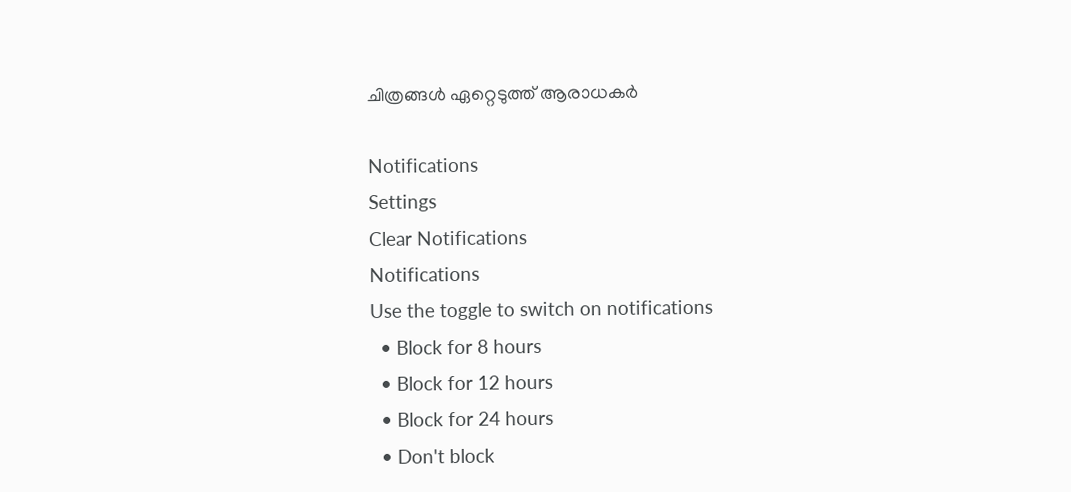ചിത്രങ്ങള്‍ ഏറ്റെടുത്ത് ആരാധകര്‍

Notifications
Settings
Clear Notifications
Notifications
Use the toggle to switch on notifications
  • Block for 8 hours
  • Block for 12 hours
  • Block for 24 hours
  • Don't block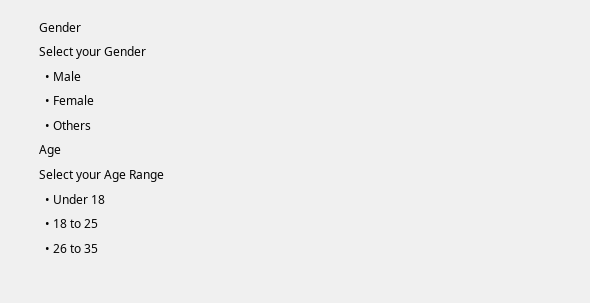Gender
Select your Gender
  • Male
  • Female
  • Others
Age
Select your Age Range
  • Under 18
  • 18 to 25
  • 26 to 35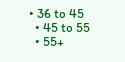• 36 to 45
  • 45 to 55
  • 55+